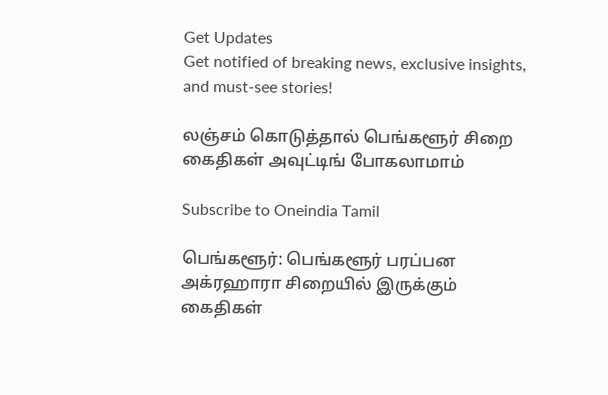Get Updates
Get notified of breaking news, exclusive insights, and must-see stories!

லஞ்சம் கொடுத்தால் பெங்களூர் சிறை கைதிகள் அவுட்டிங் போகலாமாம்

Subscribe to Oneindia Tamil

பெங்களூர்: பெங்களூர் பரப்பன அக்ரஹாரா சிறையில் இருக்கும் கைதிகள்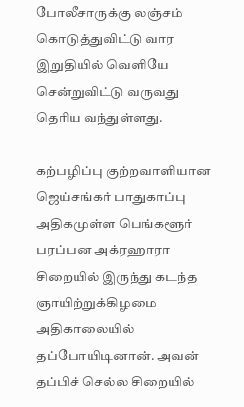போலீசாருக்கு லஞ்சம் கொடுத்துவிட்டு வார இறுதியில் வெளியே சென்றுவிட்டு வருவது தெரிய வந்துள்ளது.

கற்பழிப்பு குற்றவாளியான ஜெய்சங்கர் பாதுகாப்பு அதிகமுள்ள பெங்களூர் பரப்பன அக்ரஹாரா சிறையில் இருந்து கடந்த ஞாயிற்றுக்கிழமை அதிகாலையில் தப்போயிடினான். அவன் தப்பிச் செல்ல சிறையில்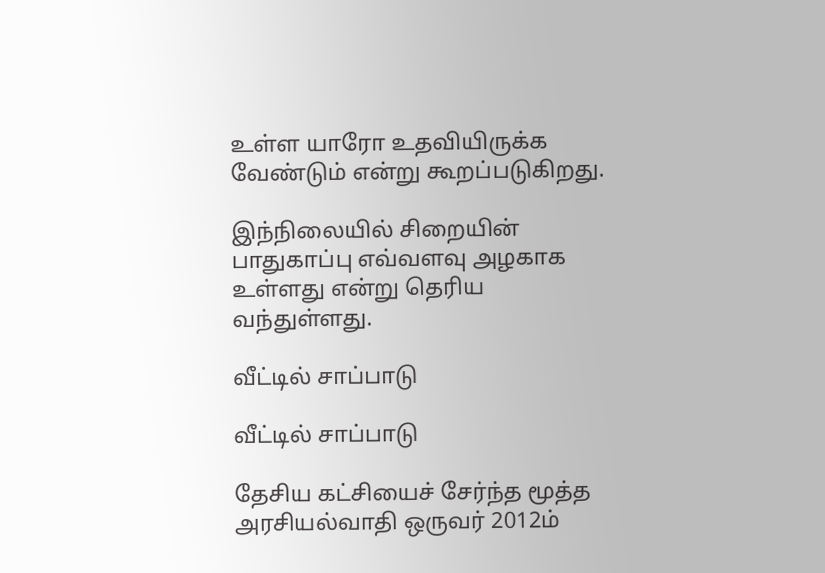உள்ள யாரோ உதவியிருக்க வேண்டும் என்று கூறப்படுகிறது.

இந்நிலையில் சிறையின் பாதுகாப்பு எவ்வளவு அழகாக உள்ளது என்று தெரிய வந்துள்ளது.

வீட்டில் சாப்பாடு

வீட்டில் சாப்பாடு

தேசிய கட்சியைச் சேர்ந்த மூத்த அரசியல்வாதி ஒருவர் 2012ம்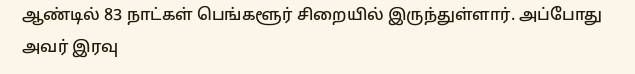ஆண்டில் 83 நாட்கள் பெங்களூர் சிறையில் இருந்துள்ளார். அப்போது அவர் இரவு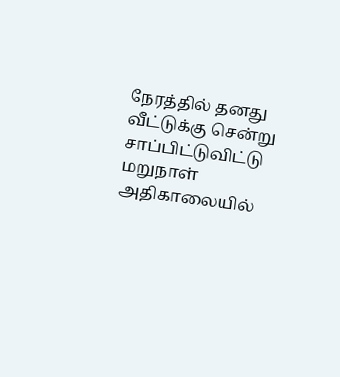நேரத்தில் தனது வீட்டுக்கு சென்று சாப்பிட்டுவிட்டு மறுநாள் அதிகாலையில்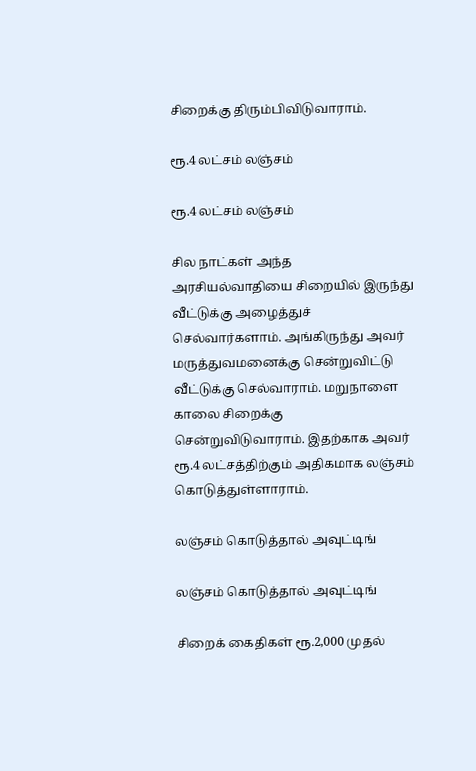சிறைக்கு திரும்பிவிடுவாராம்.

ரூ.4 லட்சம் லஞ்சம்

ரூ.4 லட்சம் லஞ்சம்

சில நாட்கள் அந்த அரசியல்வாதியை சிறையில் இருந்து வீட்டுக்கு அழைத்துச் செல்வார்களாம். அங்கிருந்து அவர் மருத்துவமனைக்கு சென்றுவிட்டு வீட்டுக்கு செல்வாராம். மறுநாளை காலை சிறைக்கு சென்றுவிடுவாராம். இதற்காக அவர் ரூ.4 லட்சத்திற்கும் அதிகமாக லஞ்சம் கொடுத்துள்ளாராம்.

லஞ்சம் கொடுத்தால் அவுட்டிங்

லஞ்சம் கொடுத்தால் அவுட்டிங்

சிறைக் கைதிகள் ரூ.2,000 முதல்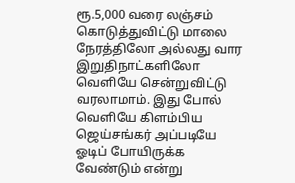ரூ.5,000 வரை லஞ்சம் கொடுத்துவிட்டு மாலை நேரத்திலோ அல்லது வார இறுதிநாட்களிலோ வெளியே சென்றுவிட்டு வரலாமாம். இது போல் வெளியே கிளம்பிய ஜெய்சங்கர் அப்படியே ஓடிப் போயிருக்க வேண்டும் என்று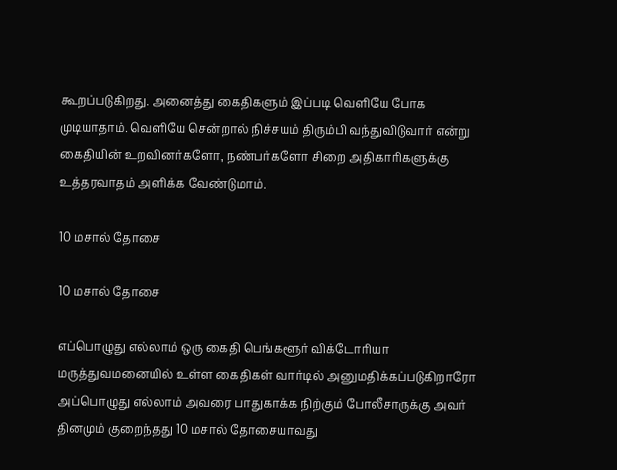கூறப்படுகிறது. அனைத்து கைதிகளும் இப்படி வெளியே போக முடியாதாம். வெளியே சென்றால் நிச்சயம் திரும்பி வந்துவிடுவார் என்று கைதியின் உறவினர்களோ, நண்பர்களோ சிறை அதிகாரிகளுக்கு உத்தரவாதம் அளிக்க வேண்டுமாம்.

10 மசால் தோசை

10 மசால் தோசை

எப்பொழுது எல்லாம் ஒரு கைதி பெங்களூர் விக்டோரியா மருத்துவமனையில் உள்ள கைதிகள் வார்டில் அனுமதிக்கப்படுகிறாரோ அப்பொழுது எல்லாம் அவரை பாதுகாக்க நிற்கும் போலீசாருக்கு அவர் தினமும் குறைந்தது 10 மசால் தோசையாவது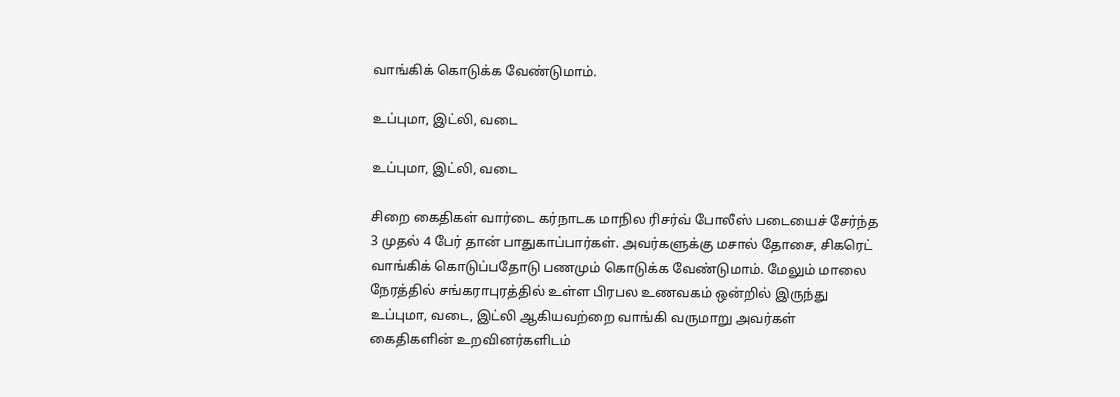வாங்கிக் கொடுக்க வேண்டுமாம்.

உப்புமா, இட்லி, வடை

உப்புமா, இட்லி, வடை

சிறை கைதிகள் வார்டை கர்நாடக மாநில ரிசர்வ் போலீஸ் படையைச் சேர்ந்த 3 முதல் 4 பேர் தான் பாதுகாப்பார்கள். அவர்களுக்கு மசால் தோசை, சிகரெட் வாங்கிக் கொடுப்பதோடு பணமும் கொடுக்க வேண்டுமாம். மேலும் மாலை நேரத்தில் சங்கராபுரத்தில் உள்ள பிரபல உணவகம் ஒன்றில் இருந்து உப்புமா, வடை, இட்லி ஆகியவற்றை வாங்கி வருமாறு அவர்கள் கைதிகளின் உறவினர்களிடம்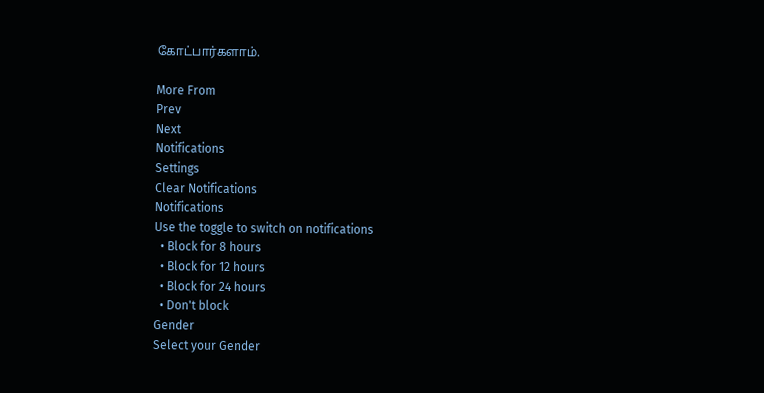கோட்பார்களாம்.

More From
Prev
Next
Notifications
Settings
Clear Notifications
Notifications
Use the toggle to switch on notifications
  • Block for 8 hours
  • Block for 12 hours
  • Block for 24 hours
  • Don't block
Gender
Select your Gender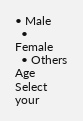• Male
  • Female
  • Others
Age
Select your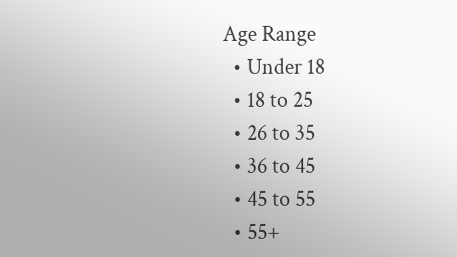Age Range
  • Under 18
  • 18 to 25
  • 26 to 35
  • 36 to 45
  • 45 to 55
  • 55+